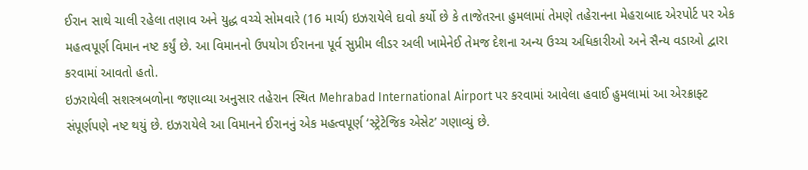ઈરાન સાથે ચાલી રહેલા તણાવ અને યુદ્ધ વચ્ચે સોમવારે (16 માર્ચ) ઇઝરાયેલે દાવો કર્યો છે કે તાજેતરના હુમલામાં તેમણે તહેરાનના મેહરાબાદ એરપોર્ટ પર એક મહત્વપૂર્ણ વિમાન નષ્ટ કર્યું છે. આ વિમાનનો ઉપયોગ ઈરાનના પૂર્વ સુપ્રીમ લીડર અલી ખામેનેઈ તેમજ દેશના અન્ય ઉચ્ચ અધિકારીઓ અને સૈન્ય વડાઓ દ્વારા કરવામાં આવતો હતો.
ઇઝરાયેલી સશસ્ત્રબળોના જણાવ્યા અનુસાર તહેરાન સ્થિત Mehrabad International Airport પર કરવામાં આવેલા હવાઈ હુમલામાં આ એરક્રાફ્ટ સંપૂર્ણપણે નષ્ટ થયું છે. ઇઝરાયેલે આ વિમાનને ઈરાનનું એક મહત્વપૂર્ણ ‘સ્ટ્રેટેજિક એસેટ’ ગણાવ્યું છે.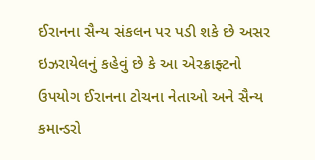ઈરાનના સૈન્ય સંકલન પર પડી શકે છે અસર
ઇઝરાયેલનું કહેવું છે કે આ એરક્રાફ્ટનો ઉપયોગ ઈરાનના ટોચના નેતાઓ અને સૈન્ય કમાન્ડરો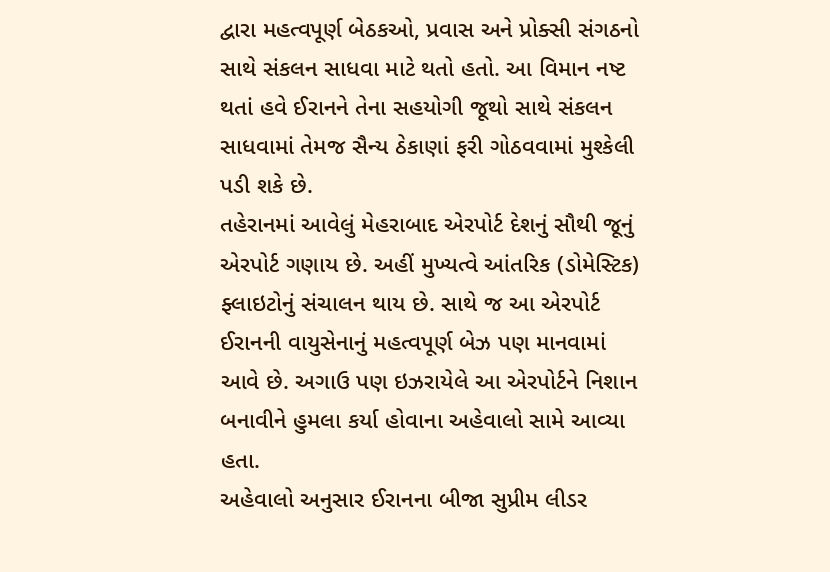દ્વારા મહત્વપૂર્ણ બેઠકઓ, પ્રવાસ અને પ્રોક્સી સંગઠનો સાથે સંકલન સાધવા માટે થતો હતો. આ વિમાન નષ્ટ થતાં હવે ઈરાનને તેના સહયોગી જૂથો સાથે સંકલન સાધવામાં તેમજ સૈન્ય ઠેકાણાં ફરી ગોઠવવામાં મુશ્કેલી પડી શકે છે.
તહેરાનમાં આવેલું મેહરાબાદ એરપોર્ટ દેશનું સૌથી જૂનું એરપોર્ટ ગણાય છે. અહીં મુખ્યત્વે આંતરિક (ડોમેસ્ટિક) ફ્લાઇટોનું સંચાલન થાય છે. સાથે જ આ એરપોર્ટ ઈરાનની વાયુસેનાનું મહત્વપૂર્ણ બેઝ પણ માનવામાં આવે છે. અગાઉ પણ ઇઝરાયેલે આ એરપોર્ટને નિશાન બનાવીને હુમલા કર્યા હોવાના અહેવાલો સામે આવ્યા હતા.
અહેવાલો અનુસાર ઈરાનના બીજા સુપ્રીમ લીડર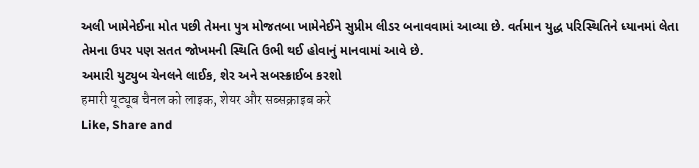અલી ખામેનેઈના મોત પછી તેમના પુત્ર મોજતબા ખામેનેઈને સુપ્રીમ લીડર બનાવવામાં આવ્યા છે. વર્તમાન યુદ્ધ પરિસ્થિતિને ધ્યાનમાં લેતા તેમના ઉપર પણ સતત જોખમની સ્થિતિ ઉભી થઈ હોવાનું માનવામાં આવે છે.
અમારી યુટ્યુબ ચેનલને લાઈક, શેર અને સબસ્ક્રાઈબ કરશો
हमारी यूट्यूब चैनल को लाइक, शेयर और सब्सक्राइब करे
Like, Share and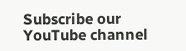Subscribe our YouTube channel